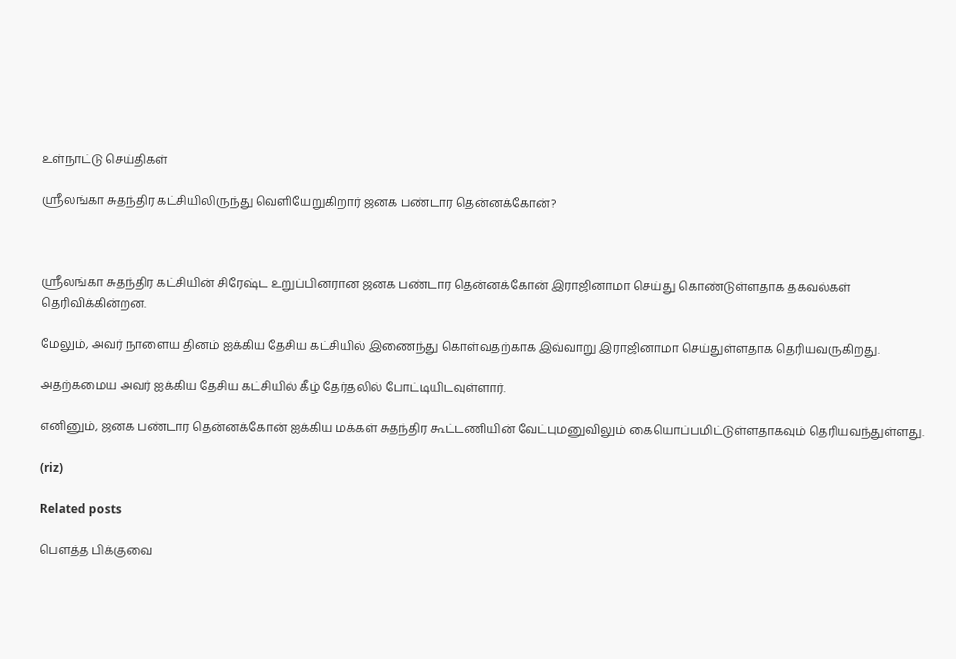உள்நாட்டு செய்திகள்

ஸ்ரீலங்கா சுதந்திர கட்சியிலிருந்து வெளியேறுகிறார் ஜனக பண்டார தென்னக்கோன்?



ஸ்ரீலங்கா சுதந்திர கட்சியின் சிரேஷ்ட உறுப்பினரான ஜனக பண்டார தென்னக்கோன் இராஜினாமா செய்து கொண்டுள்ளதாக தகவல்கள் தெரிவிக்கின்றன.

மேலும், அவர் நாளைய தினம் ஐக்கிய தேசிய கட்சியில் இணைந்து கொள்வதற்காக இவ்வாறு இராஜினாமா செய்துள்ளதாக தெரியவருகிறது.

அதற்கமைய அவர் ஐக்கிய தேசிய கட்சியில் கீழ் தேர்தலில் போட்டியிடவுள்ளார்.

எனினும், ஜனக பண்டார தென்னக்கோன் ஐக்கிய மக்கள் சுதந்திர கூட்டணியின் வேட்புமனுவிலும் கையொப்பமிட்டுள்ளதாகவும் தெரியவந்துள்ளது.

(riz)

Related posts

பௌத்த பிக்குவை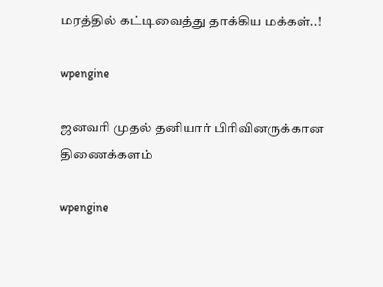மரத்தில் கட்டிவைத்து தாக்கிய மக்கள்..!

wpengine

ஜனவரி முதல் தனியார் பிரிவினருக்கான திணைக்களம்

wpengine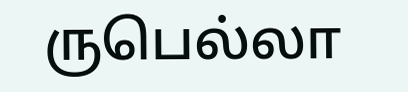ருபெல்லா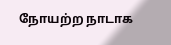நோயற்ற நாடாக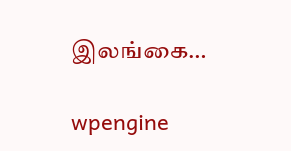இலங்கை…

wpengine